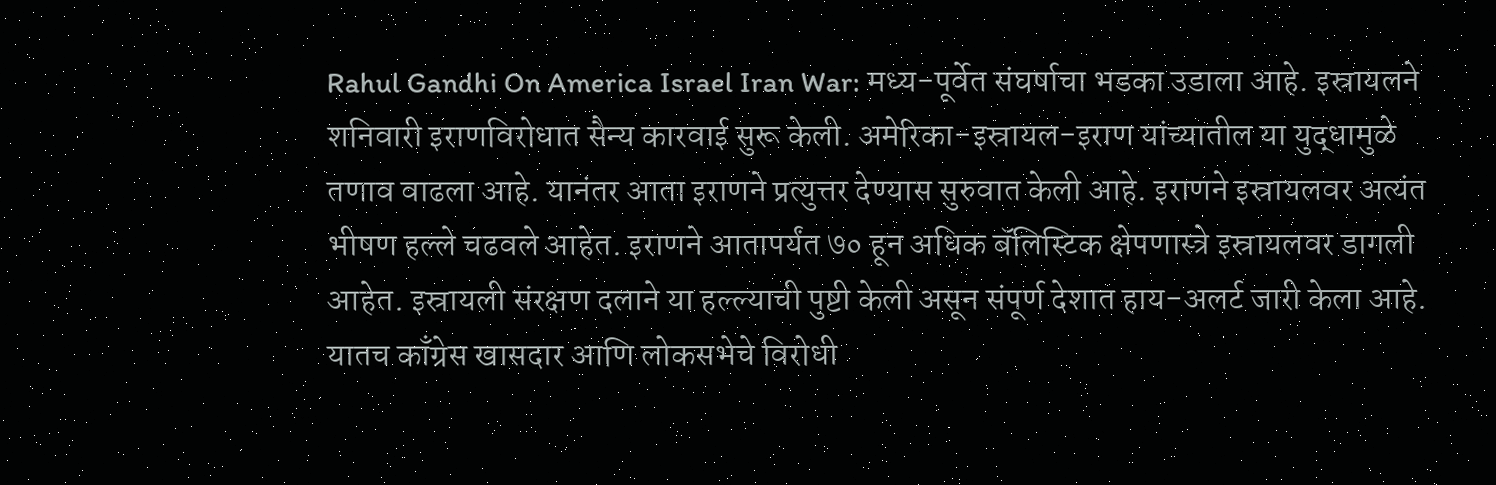Rahul Gandhi On America Israel Iran War: मध्य-पूर्वेत संघर्षाचा भडका उडाला आहे. इस्रायलने शनिवारी इराणविरोधात सैन्य कारवाई सुरू केली. अमेरिका-इस्रायल-इराण यांच्यातील या युद्धामुळे तणाव वाढला आहे. यानंतर आता इराणने प्रत्युत्तर देण्यास सुरुवात केली आहे. इराणने इस्रायलवर अत्यंत भीषण हल्ले चढवले आहेत. इराणने आतापर्यंत ७० हून अधिक बॅलिस्टिक क्षेपणास्त्रे इस्रायलवर डागली आहेत. इस्रायली संरक्षण दलाने या हल्ल्याची पुष्टी केली असून संपूर्ण देशात हाय-अलर्ट जारी केला आहे. यातच काँग्रेस खासदार आणि लोकसभेचे विरोधी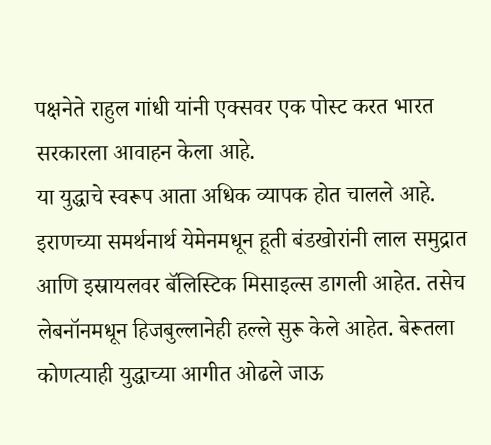पक्षनेते राहुल गांधी यांनी एक्सवर एक पोस्ट करत भारत सरकारला आवाहन केला आहे.
या युद्धाचे स्वरूप आता अधिक व्यापक होत चालले आहे. इराणच्या समर्थनार्थ येमेनमधून हूती बंडखोरांनी लाल समुद्रात आणि इस्रायलवर बॅलिस्टिक मिसाइल्स डागली आहेत. तसेच लेबनॉनमधून हिजबुल्लानेही हल्ले सुरू केले आहेत. बेरूतला कोणत्याही युद्धाच्या आगीत ओढले जाऊ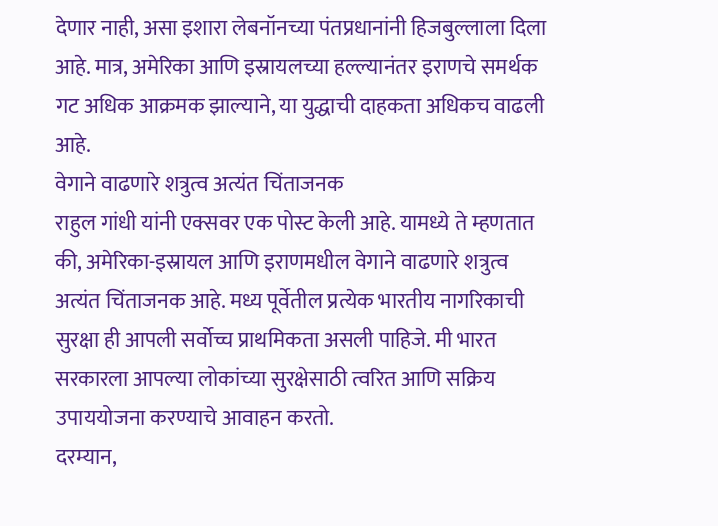देणार नाही, असा इशारा लेबनॉनच्या पंतप्रधानांनी हिजबुल्लाला दिला आहे. मात्र, अमेरिका आणि इस्रायलच्या हल्ल्यानंतर इराणचे समर्थक गट अधिक आक्रमक झाल्याने, या युद्धाची दाहकता अधिकच वाढली आहे.
वेगाने वाढणारे शत्रुत्व अत्यंत चिंताजनक
राहुल गांधी यांनी एक्सवर एक पोस्ट केली आहे. यामध्ये ते म्हणतात की, अमेरिका-इस्रायल आणि इराणमधील वेगाने वाढणारे शत्रुत्व अत्यंत चिंताजनक आहे. मध्य पूर्वेतील प्रत्येक भारतीय नागरिकाची सुरक्षा ही आपली सर्वोच्च प्राथमिकता असली पाहिजे. मी भारत सरकारला आपल्या लोकांच्या सुरक्षेसाठी त्वरित आणि सक्रिय उपाययोजना करण्याचे आवाहन करतो.
दरम्यान,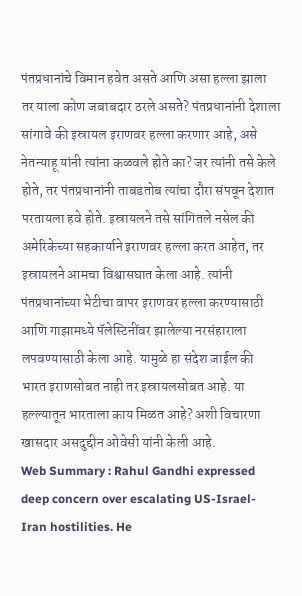पंतप्रधानांचे विमान हवेत असते आणि असा हल्ला झाला तर याला कोण जबाबदार ठरले असते? पंतप्रधानांनी देशाला सांगावे की इस्रायल इराणवर हल्ला करणार आहे, असे नेतन्याहू यांनी त्यांना कळवले होते का? जर त्यांनी तसे केले होते, तर पंतप्रधानांनी ताबडतोब त्यांचा दौरा संपवून देशात परतायला हवे होते. इस्रायलने तसे सांगितले नसेल की अमेरिकेच्या सहकार्याने इराणवर हल्ला करत आहेत, तर इस्रायलने आमचा विश्वासघात केला आहे. त्यांनी पंतप्रधानांच्या भेटीचा वापर इराणवर हल्ला करण्यासाठी आणि गाझामध्ये पॅलेस्टिनींवर झालेल्या नरसंहाराला लपवण्यासाठी केला आहे. यामुळे हा संदेश जाईल की भारत इराणसोबत नाही तर इस्रायलसोबत आहे. या हल्ल्यातून भारताला काय मिळत आहे? अशी विचारणा खासदार असदुद्दीन ओवेसी यांनी केली आहे.
Web Summary : Rahul Gandhi expressed deep concern over escalating US-Israel-Iran hostilities. He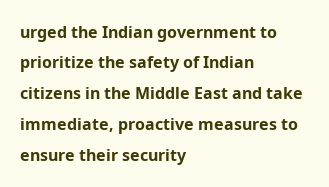urged the Indian government to prioritize the safety of Indian citizens in the Middle East and take immediate, proactive measures to ensure their security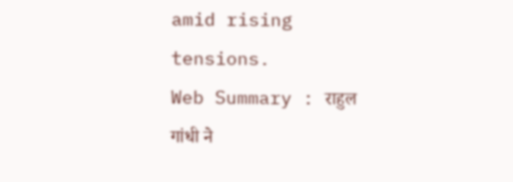amid rising tensions.
Web Summary : राहुल गांधी ने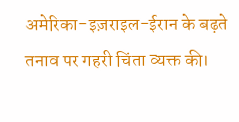अमेरिका-इज़राइल-ईरान के बढ़ते तनाव पर गहरी चिंता व्यक्त की।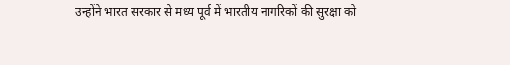उन्होंने भारत सरकार से मध्य पूर्व में भारतीय नागरिकों की सुरक्षा को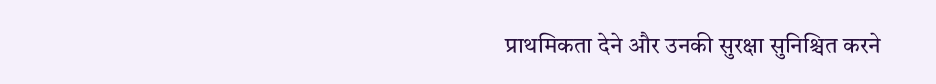प्राथमिकता देने और उनकी सुरक्षा सुनिश्चित करने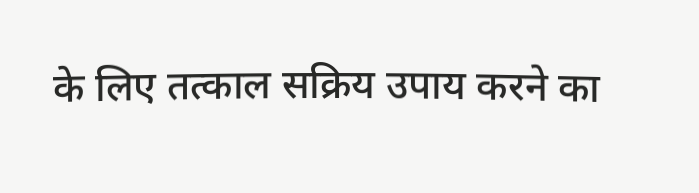के लिए तत्काल सक्रिय उपाय करने का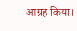आग्रह किया।